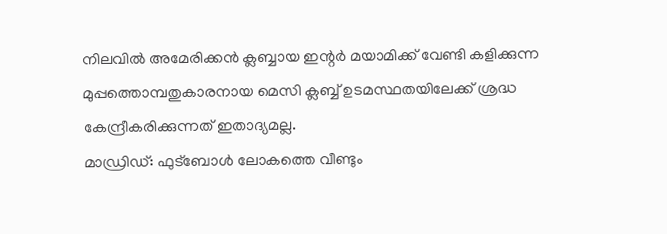നിലവിൽ അമേരിക്കൻ ക്ലബ്ബായ ഇന്റർ മയാമിക്ക് വേണ്ടി കളിക്കുന്ന മുപ്പത്തൊമ്പതുകാരനായ മെസി ക്ലബ്ബ് ഉടമസ്ഥതയിലേക്ക് ശ്രദ്ധ കേന്ദ്രീകരിക്കുന്നത് ഇതാദ്യമല്ല.
മാഡ്രിഡ്: ഫുട്ബോൾ ലോകത്തെ വീണ്ടും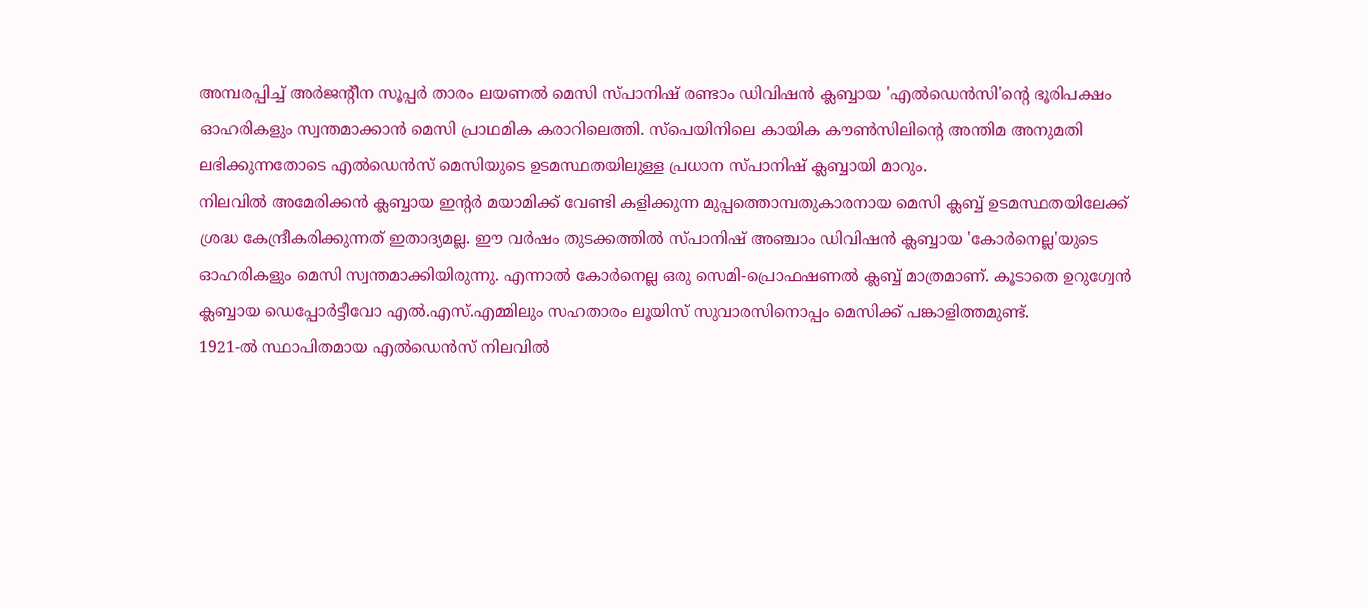അമ്പരപ്പിച്ച് അർജന്റീന സൂപ്പർ താരം ലയണൽ മെസി സ്പാനിഷ് രണ്ടാം ഡിവിഷൻ ക്ലബ്ബായ 'എൽഡെൻസി'ന്റെ ഭൂരിപക്ഷം ഓഹരികളും സ്വന്തമാക്കാൻ മെസി പ്രാഥമിക കരാറിലെത്തി. സ്പെയിനിലെ കായിക കൗൺസിലിന്റെ അന്തിമ അനുമതി ലഭിക്കുന്നതോടെ എൽഡെൻസ് മെസിയുടെ ഉടമസ്ഥതയിലുള്ള പ്രധാന സ്പാനിഷ് ക്ലബ്ബായി മാറും.
നിലവിൽ അമേരിക്കൻ ക്ലബ്ബായ ഇന്റർ മയാമിക്ക് വേണ്ടി കളിക്കുന്ന മുപ്പത്തൊമ്പതുകാരനായ മെസി ക്ലബ്ബ് ഉടമസ്ഥതയിലേക്ക് ശ്രദ്ധ കേന്ദ്രീകരിക്കുന്നത് ഇതാദ്യമല്ല. ഈ വർഷം തുടക്കത്തിൽ സ്പാനിഷ് അഞ്ചാം ഡിവിഷൻ ക്ലബ്ബായ 'കോർനെല്ല'യുടെ ഓഹരികളും മെസി സ്വന്തമാക്കിയിരുന്നു. എന്നാൽ കോർനെല്ല ഒരു സെമി-പ്രൊഫഷണൽ ക്ലബ്ബ് മാത്രമാണ്. കൂടാതെ ഉറുഗ്വേൻ ക്ലബ്ബായ ഡെപ്പോർട്ടീവോ എൽ.എസ്.എമ്മിലും സഹതാരം ലൂയിസ് സുവാരസിനൊപ്പം മെസിക്ക് പങ്കാളിത്തമുണ്ട്.
1921-ൽ സ്ഥാപിതമായ എൽഡെൻസ് നിലവിൽ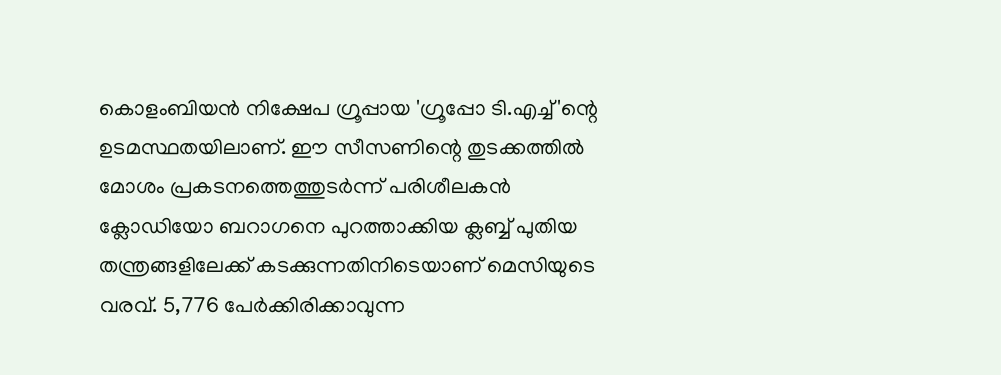കൊളംബിയൻ നിക്ഷേപ ഗ്രൂപ്പായ 'ഗ്രൂപ്പോ ടി.എച്ച്'ന്റെ ഉടമസ്ഥതയിലാണ്. ഈ സീസണിന്റെ തുടക്കത്തിൽ മോശം പ്രകടനത്തെത്തുടർന്ന് പരിശീലകൻ ക്ലോഡിയോ ബറാഗനെ പുറത്താക്കിയ ക്ലബ്ബ് പുതിയ തന്ത്രങ്ങളിലേക്ക് കടക്കുന്നതിനിടെയാണ് മെസിയുടെ വരവ്. 5,776 പേർക്കിരിക്കാവുന്ന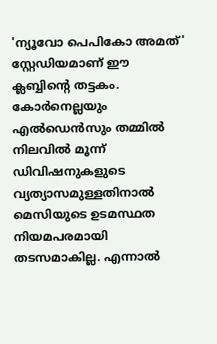'ന്യൂവോ പെപികോ അമത്' സ്റ്റേഡിയമാണ് ഈ ക്ലബ്ബിന്റെ തട്ടകം.
കോർനെല്ലയും എൽഡെൻസും തമ്മിൽ നിലവിൽ മൂന്ന് ഡിവിഷനുകളുടെ വ്യത്യാസമുള്ളതിനാൽ മെസിയുടെ ഉടമസ്ഥത നിയമപരമായി തടസമാകില്ല. എന്നാൽ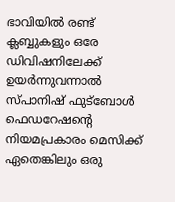ഭാവിയിൽ രണ്ട് ക്ലബ്ബുകളും ഒരേ ഡിവിഷനിലേക്ക് ഉയർന്നുവന്നാൽ സ്പാനിഷ് ഫുട്ബോൾ ഫെഡറേഷന്റെ നിയമപ്രകാരം മെസിക്ക് ഏതെങ്കിലും ഒരു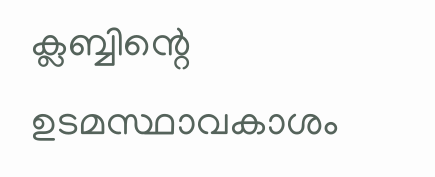ക്ലബ്ബിന്റെ ഉടമസ്ഥാവകാശം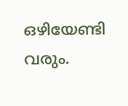ഒഴിയേണ്ടി വരും.